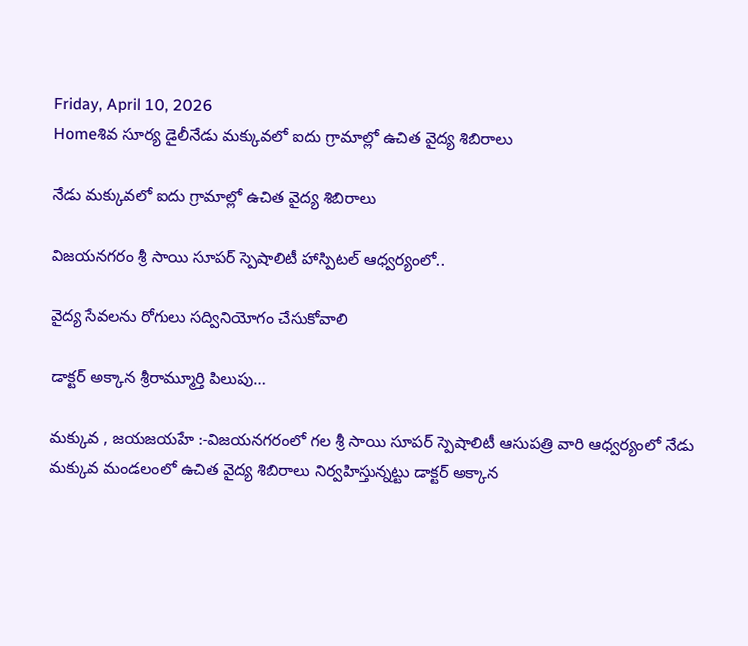Friday, April 10, 2026
Homeశివ సూర్య డైలీనేడు మక్కువలో ఐదు గ్రామాల్లో ఉచిత వైద్య శిబిరాలు

నేడు మక్కువలో ఐదు గ్రామాల్లో ఉచిత వైద్య శిబిరాలు

విజయనగరం శ్రీ సాయి సూపర్ స్పెషాలిటీ హాస్పిటల్ ఆధ్వర్యంలో..

వైద్య సేవలను రోగులు సద్వినియోగం చేసుకోవాలి

డాక్టర్ అక్కాన శ్రీరామ్మూర్తి పిలుపు…

మక్కువ , జయజయహే :-విజయనగరంలో గల శ్రీ సాయి సూపర్ స్పెషాలిటీ ఆసుపత్రి వారి ఆధ్వర్యంలో నేడు మక్కువ మండలంలో ఉచిత వైద్య శిబిరాలు నిర్వహిస్తున్నట్టు డాక్టర్ అక్కాన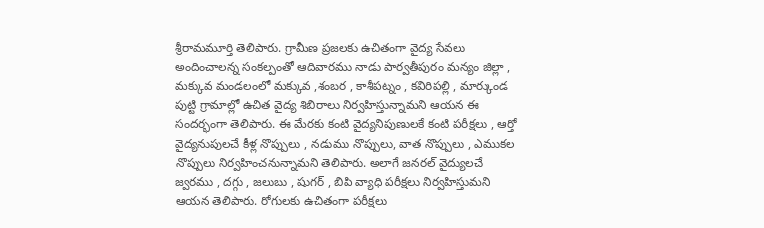శ్రీరామమూర్తి తెలిపారు. గ్రామీణ ప్రజలకు ఉచితంగా వైద్య సేవలు అందించాలన్న సంకల్పంతో ఆదివారము నాడు పార్వతీపురం మన్యం జిల్లా , మక్కువ మండలంలో మక్కువ ,శంబర , కాశీపట్నం , కవిరిపల్లి , మార్కుండ పుట్టి గ్రామాల్లో ఉచిత వైద్య శిబిరాలు నిర్వహిస్తున్నామని ఆయన ఈ సందర్భంగా తెలిపారు. ఈ మేరకు కంటి వైద్యనిపుణులకే కంటి పరీక్షలు , ఆర్తో వైద్యనుపులచే కీళ్ల నొప్పులు , నడుము నొప్పులు, వాత నొప్పులు , ఎముకల నొప్పులు నిర్వహించనున్నామని తెలిపారు. అలాగే జనరల్ వైద్యులచే జ్వరము , దగ్గు , జలుబు , షుగర్ , బిపి వ్యాధి పరీక్షలు నిర్వహిస్తుమని ఆయన తెలిపారు. రోగులకు ఉచితంగా పరీక్షలు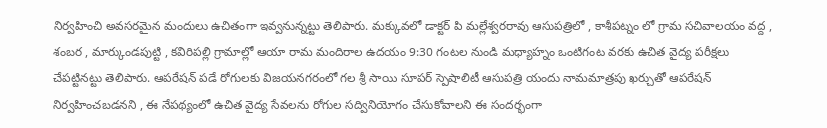నిర్వహించి అవసరమైన మందులు ఉచితంగా ఇవ్వనున్నట్టు తెలిపారు. మక్కువలో డాక్టర్ పి మల్లేశ్వరరావు ఆసుపత్రిలో , కాశీపట్నం లో గ్రామ సచివాలయం వద్ద , శంబర , మార్కుండపుట్టి , కవిరిపల్లి గ్రామాల్లో ఆయా రామ మందిరాల ఉదయం 9:30 గంటల నుండి మధ్యాహ్నం ఒంటిగంట వరకు ఉచిత వైద్య పరీక్షలు చేపట్టినట్టు తెలిపారు. ఆపరేషన్ పడే రోగులకు విజయనగరంలో గల శ్రీ సాయి సూపర్ స్పెషాలిటీ ఆసుపత్రి యందు నామమాత్రపు ఖర్చుతో ఆపరేషన్ నిర్వహించబడనని , ఈ నేపథ్యంలో ఉచిత వైద్య సేవలను రోగుల సద్వినియోగం చేసుకోవాలని ఈ సందర్భంగా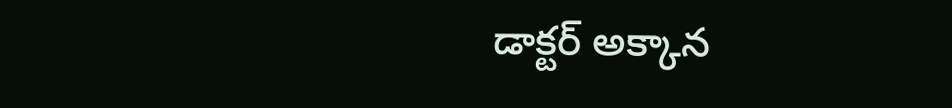డాక్టర్ అక్కాన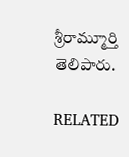శ్రీరామ్మూర్తి తెలిపారు.

RELATED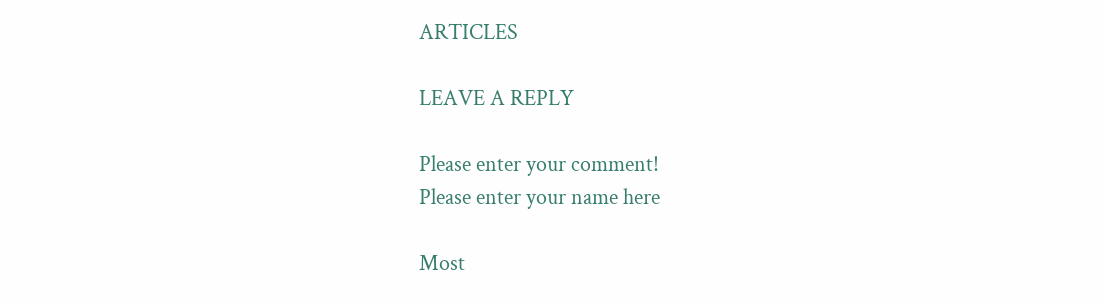ARTICLES

LEAVE A REPLY

Please enter your comment!
Please enter your name here

Most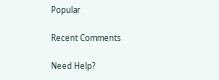Popular

Recent Comments

Need Help?